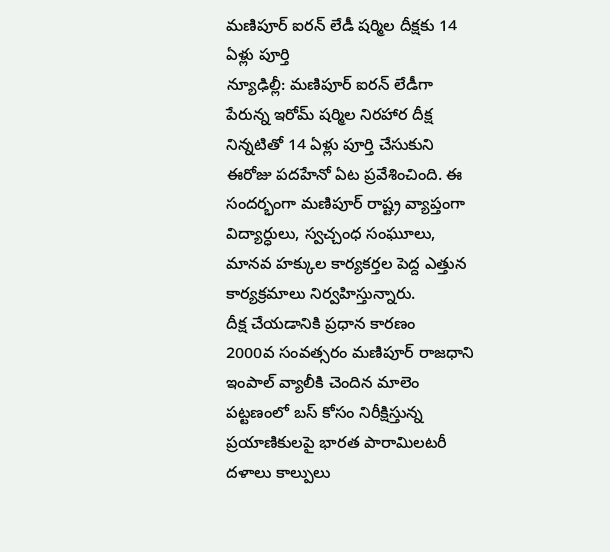మణిపూర్ ఐరన్ లేడీ షర్మిల దీక్షకు 14 ఏళ్లు పూర్తి
న్యూఢిల్లీ: మణిపూర్ ఐరన్ లేడీగా పేరున్న ఇరోమ్ షర్మిల నిరహార దీక్ష నిన్నటితో 14 ఏళ్లు పూర్తి చేసుకుని ఈరోజు పదహేనో ఏట ప్రవేశించింది. ఈ సందర్భంగా మణిపూర్ రాష్ట్ర వ్యాప్తంగా విద్యార్ధులు, స్వచ్చంధ సంఘూలు, మానవ హక్కుల కార్యకర్తల పెద్ద ఎత్తున కార్యక్రమాలు నిర్వహిస్తున్నారు.
దీక్ష చేయడానికి ప్రధాన కారణం
2000వ సంవత్సరం మణిపూర్ రాజధాని ఇంపాల్ వ్యాలీకి చెందిన మాలెం పట్టణంలో బస్ కోసం నిరీక్షిస్తున్న ప్రయాణికులపై భారత పారామిలటరీ దళాలు కాల్పులు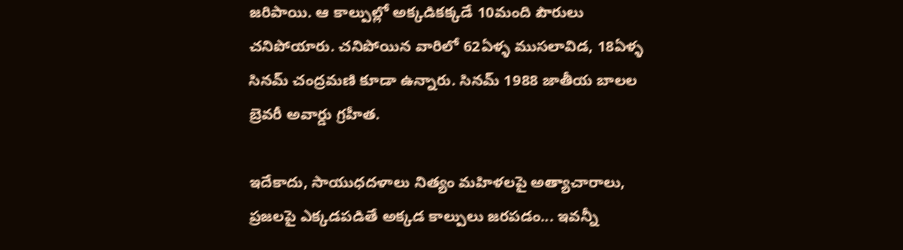జరిపాయి. ఆ కాల్పుల్లో అక్కడికక్కడే 10మంది పౌరులు చనిపోయారు. చనిపోయిన వారిలో 62ఏళ్ళ ముసలావిడ, 18ఏళ్ళ సినమ్ చంద్రమణి కూడా ఉన్నారు. సినమ్ 1988 జాతీయ బాలల బ్రెవరీ అవార్డు గ్రహీత.

ఇదేకాదు, సాయుధదళాలు నిత్యం మహిళలపై అత్యాచారాలు, ప్రజలపై ఎక్కడపడితే అక్కడ కాల్పులు జరపడం... ఇవన్నీ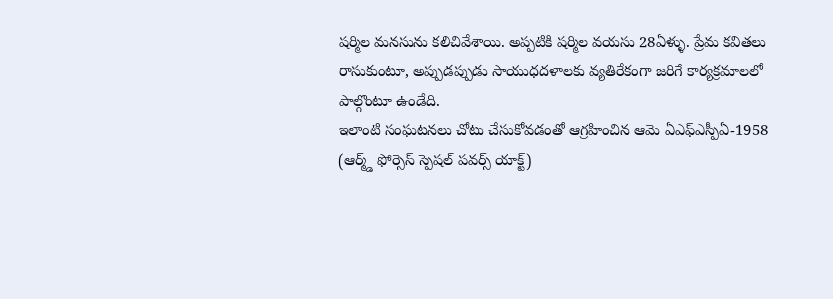షర్మిల మనసును కలిచివేశాయి. అప్పటికి షర్మిల వయసు 28ఏళ్ళు. ప్రేమ కవితలు రాసుకుంటూ, అప్పుడప్పుడు సాయుధదళాలకు వ్యతిరేకంగా జరిగే కార్యక్రమాలలో పాల్గొంటూ ఉండేది.
ఇలాంటి సంఘటనలు చోటు చేసుకోవడంతో ఆగ్రహించిన ఆమె ఏఎఫ్ఎస్పీఏ-1958 (ఆర్మ్డ్ ఫోర్సెస్ స్పెషల్ పవర్స్ యాక్ట్)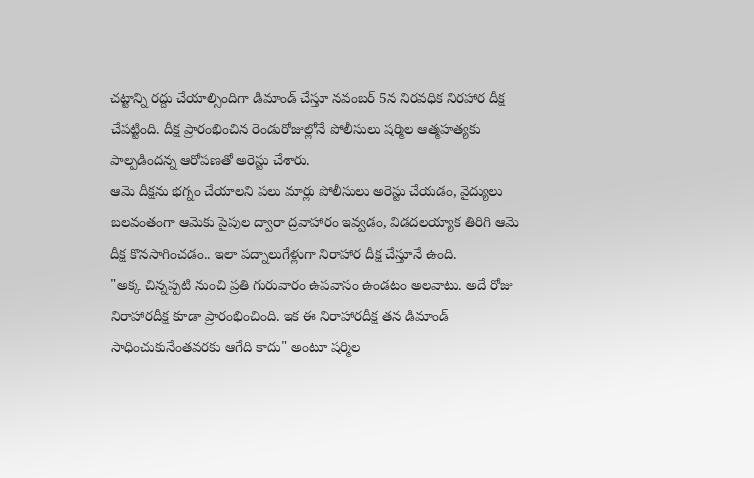చట్టాన్ని రద్దు చేయాల్సిందిగా డిమాండ్ చేస్తూ నవంబర్ 5న నిరవధిక నిరహార దీక్ష చేపట్టింది. దీక్ష ప్రారంభించిన రెండురోజుల్లోనే పోలీసులు షర్మిల ఆత్మహత్యకు పాల్పడిందన్న ఆరోపణతో అరెస్టు చేశారు.
ఆమె దీక్షను భగ్నం చేయాలని పలు మార్లు పోలీసులు అరెస్టు చేయడం, వైద్యులు బలవంతంగా ఆమెకు పైపుల ద్వారా ద్రవాహారం ఇవ్వడం, విడదలయ్యాక తిరిగి ఆమె దీక్ష కొనసాగించడం.. ఇలా పద్నాలుగేళ్లుగా నిరాహార దీక్ష చేస్తూనే ఉంది.
"అక్క చిన్నప్పటి నుంచి ప్రతి గురువారం ఉపవాసం ఉండటం అలవాటు. అదే రోజు నిరాహారదీక్ష కూడా ప్రారంభించింది. ఇక ఈ నిరాహారదీక్ష తన డిమాండ్ సాధించుకునేంతవరకు ఆగేది కాదు" అంటూ షర్మిల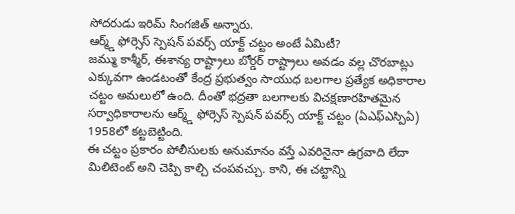సోదరుడు ఇరిమ్ సింగజిత్ అన్నారు.
ఆర్మ్డ్ ఫోర్సెస్ స్పెషన్ పవర్స్ యాక్ట్ చట్టం అంటే ఏమిటీ?
జమ్ము కాశ్మీర్, ఈశాన్య రాష్ట్రాలు బోర్డర్ రాష్ట్రాలు అవడం వల్ల చొరబాట్లు ఎక్కువగా ఉండటంతో కేంద్ర ప్రభుత్వం సాయుధ బలగాల ప్రత్యేక అధికారాల చట్టం అమలులో ఉంది. దీంతో భద్రతా బలగాలకు విచక్షణారహితమైన సర్వాధికారాలను ఆర్మ్డ్ ఫోర్సెస్ స్పెషన్ పవర్స్ యాక్ట్ చట్టం (ఏఎఫ్ఎస్పిఏ) 1958లో కట్టబెట్టింది.
ఈ చట్టం ప్రకారం పోలీసులకు అనుమానం వస్తే ఎవరినైనా ఉగ్రవాది లేదా మిలిటెంట్ అని చెప్పి కాల్చి చంపవచ్చు. కాని, ఈ చట్టాన్ని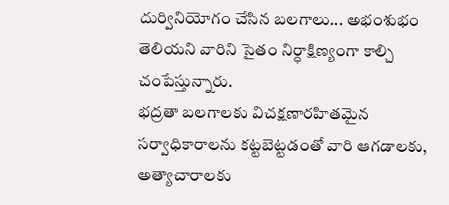దుర్వినియోగం చేసిన బలగాలు... అభంశుభం తెలియని వారిని సైతం నిర్ధాక్షిణ్యంగా కాల్చి చంపేస్తున్నారు.
భద్రతా బలగాలకు విచక్షణారహితమైన సర్వాధికారాలను కట్టబెట్టడంతో వారి ఆగడాలకు, అత్యాచారాలకు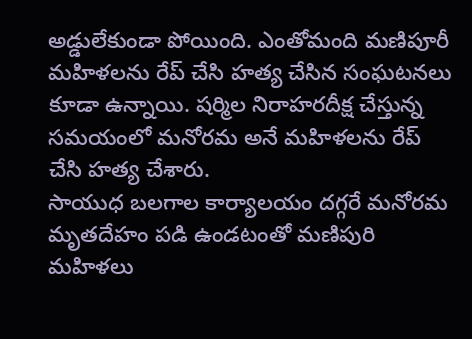అడ్డులేకుండా పోయింది. ఎంతోమంది మణిపూరీ మహిళలను రేప్ చేసి హత్య చేసిన సంఘటనలు కూడా ఉన్నాయి. షర్మిల నిరాహరదీక్ష చేస్తున్న సమయంలో మనోరమ అనే మహిళలను రేప్ చేసి హత్య చేశారు.
సాయుధ బలగాల కార్యాలయం దగ్గరే మనోరమ మృతదేహం పడి ఉండటంతో మణిపురి మహిళలు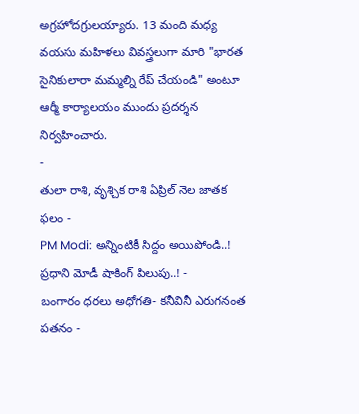అగ్రహోదగ్రులయ్యారు. 13 మంది మధ్య వయసు మహిళలు వివస్త్రలుగా మారి "భారత సైనికులారా మమ్మల్ని రేప్ చేయండి" అంటూ ఆర్మీ కార్యాలయం ముందు ప్రదర్శన నిర్వహించారు.
-
తులా రాశి, వృశ్చిక రాశి ఏప్రిల్ నెల జాతక ఫలం -
PM Modi: అన్నింటికీ సిద్దం అయిపోండి..! ప్రధాని మోడీ షాకింగ్ పిలుపు..! -
బంగారం ధరలు అధోగతి- కనీవినీ ఎరుగనంత పతనం -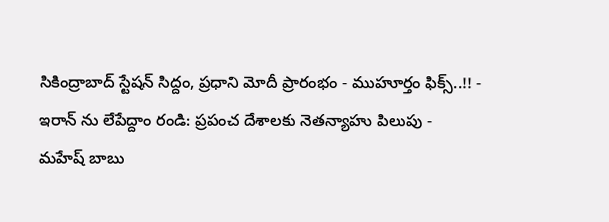సికింద్రాబాద్ స్టేషన్ సిద్దం, ప్రధాని మోదీ ప్రారంభం - ముహూర్తం ఫిక్స్..!! -
ఇరాన్ ను లేపేద్దాం రండి: ప్రపంచ దేశాలకు నెతన్యాహు పిలుపు -
మహేష్ బాబు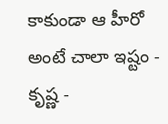కాకుండా ఆ హీరో అంటే చాలా ఇష్టం - కృష్ణ -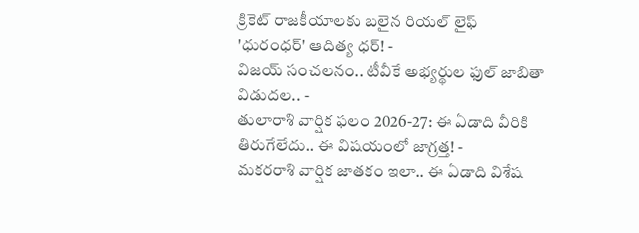క్రికెట్ రాజకీయాలకు బలైన రియల్ లైఫ్ 'ధురంధర్' ఆదిత్య ధర్! -
విజయ్ సంచలనం.. టీవీకే అభ్యర్థుల ఫుల్ జాబితా విడుదల.. -
తులారాశి వార్షిక ఫలం 2026-27: ఈ ఏడాది వీరికి తిరుగేలేదు.. ఈ విషయంలో జాగ్రత్త! -
మకరరాశి వార్షిక జాతకం ఇలా.. ఈ ఏడాది విశేష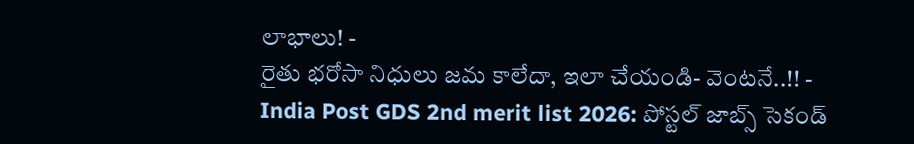లాభాలు! -
రైతు భరోసా నిధులు జమ కాలేదా, ఇలా చేయండి- వెంటనే..!! -
India Post GDS 2nd merit list 2026: పోస్టల్ జాబ్స్ సెకండ్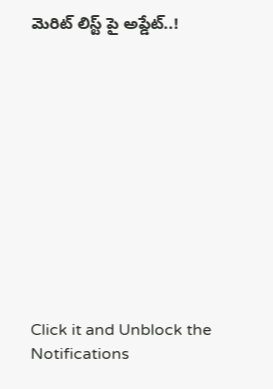మెరిట్ లిస్ట్ పై అప్డేట్..!












Click it and Unblock the Notifications